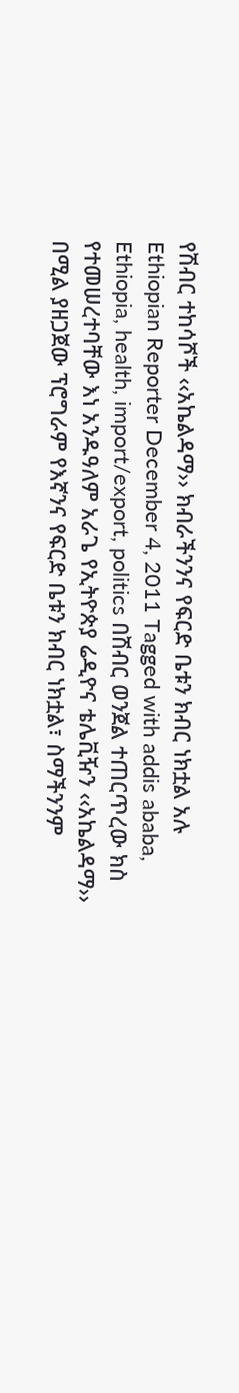የሽብር ተከሳሾች ‹‹አኬልዳማ›› ክብራችንንና የፍርድ ቤቱን ክብር ነክቷል አሉ Ethiopian Reporter December 4, 2011 Tagged with addis ababa, Ethiopia, health, import/export, politics በሽብር ወንጀል ተጠርጥረው ክስ የተመሠረተባቸው እነ አንዱዓለም አራጌ የኢትዮጵያ ሬዲዮና ቴሌቪዥን ‹‹አኬልዳማ›› በሚል ያዘጋጀው ፕሮግራም የእኛንና የፍርድ ቤቱን ክብር ነክቷል፣ ስማችንንም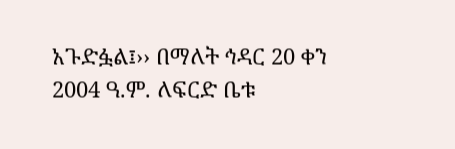አጉድፏል፤›› በማለት ኅዳር 20 ቀን 2004 ዓ.ም. ለፍርድ ቤቱ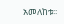አመለከቱ፡፡